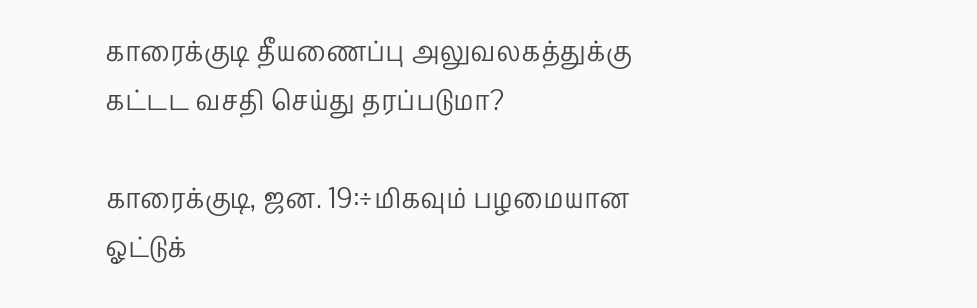காரைக்குடி தீயணைப்பு அலுவலகத்துக்கு கட்டட வசதி செய்து தரப்படுமா?

காரைக்குடி, ஜன. 19:÷மிகவும் பழமையான ஓட்டுக்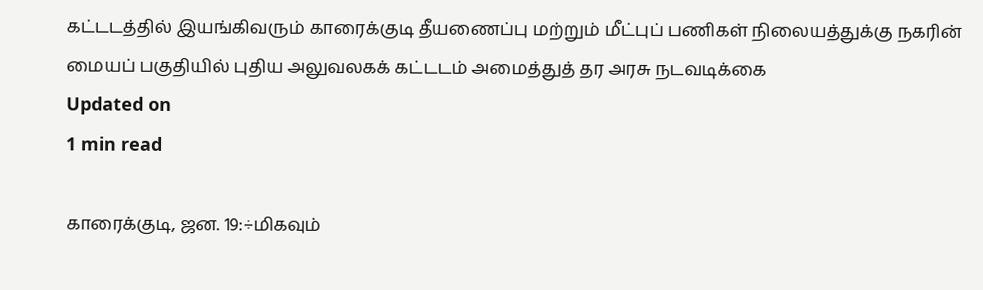கட்டடத்தில் இயங்கிவரும் காரைக்குடி தீயணைப்பு மற்றும் மீட்புப் பணிகள் நிலையத்துக்கு நகரின் மையப் பகுதியில் புதிய அலுவலகக் கட்டடம் அமைத்துத் தர அரசு நடவடிக்கை
Updated on
1 min read

காரைக்குடி, ஜன. 19:÷மிகவும்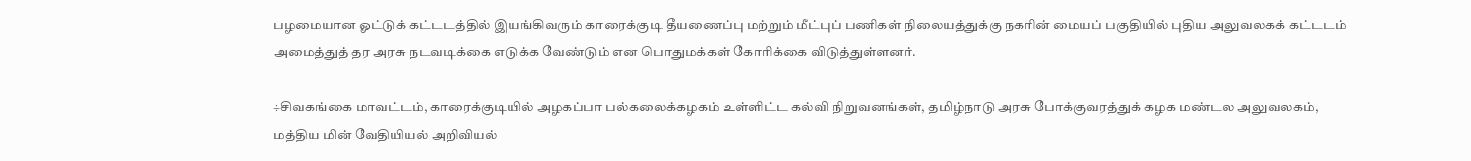பழமையான ஓட்டுக் கட்டடத்தில் இயங்கிவரும் காரைக்குடி தீயணைப்பு மற்றும் மீட்புப் பணிகள் நிலையத்துக்கு நகரின் மையப் பகுதியில் புதிய அலுவலகக் கட்டடம் அமைத்துத் தர அரசு நடவடிக்கை எடுக்க வேண்டும் என பொதுமக்கள் கோரிக்கை விடுத்துள்ளனர்.

÷சிவகங்கை மாவட்டம், காரைக்குடியில் அழகப்பா பல்கலைக்கழகம் உள்ளிட்ட கல்வி நிறுவனங்கள், தமிழ்நாடு அரசு போக்குவரத்துக் கழக மண்டல அலுவலகம், மத்திய மின் வேதியியல் அறிவியல்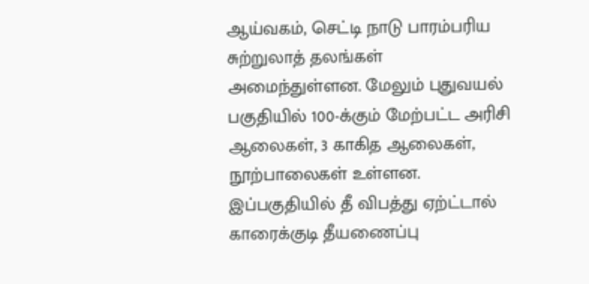ஆய்வகம், செட்டி நாடு பாரம்பரிய சுற்றுலாத் தலங்கள் அமைந்துள்ளன. மேலும் புதுவயல் பகுதியில் 100-க்கும் மேற்பட்ட அரிசி ஆலைகள், 3 காகித ஆலைகள், நூற்பாலைகள் உள்ளன. இப்பகுதியில் தீ விபத்து ஏற்ட்டால் காரைக்குடி தீயணைப்பு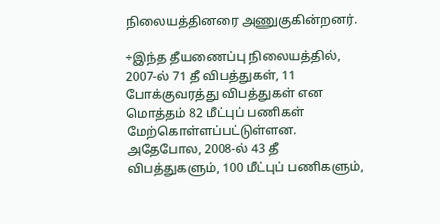நிலையத்தினரை அணுகுகின்றனர்.

÷இந்த தீயணைப்பு நிலையத்தில், 2007-ல் 71 தீ விபத்துகள், 11 போக்குவரத்து விபத்துகள் என மொத்தம் 82 மீட்புப் பணிகள் மேற்கொள்ளப்பட்டுள்ளன. அதேபோல, 2008-ல் 43 தீ விபத்துகளும், 100 மீட்புப் பணிகளும்,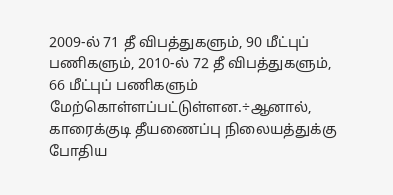2009-ல் 71 தீ விபத்துகளும், 90 மீட்புப் பணிகளும், 2010-ல் 72 தீ விபத்துகளும், 66 மீட்புப் பணிகளும் மேற்கொள்ளப்பட்டுள்ளன.÷ஆனால், காரைக்குடி தீயணைப்பு நிலையத்துக்கு போதிய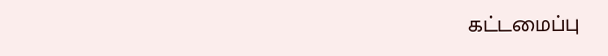கட்டமைப்பு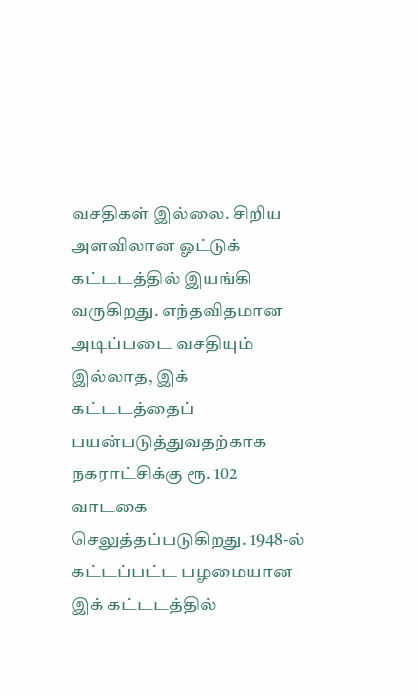வசதிகள் இல்லை. சிறிய அளவிலான ஓட்டுக் கட்டடத்தில் இயங்கி வருகிறது. எந்தவிதமான அடிப்படை வசதியும் இல்லாத, இக் கட்டடத்தைப் பயன்படுத்துவதற்காக நகராட்சிக்கு ரூ. 102 வாடகை செலுத்தப்படுகிறது. 1948-ல் கட்டப்பட்ட பழமையான இக் கட்டடத்தில்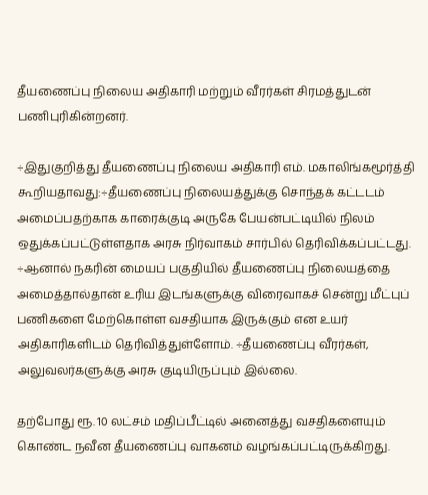தீயணைப்பு நிலைய அதிகாரி மற்றும் வீரர்கள் சிரமத்துடன் பணிபுரிகின்றனர்.

÷இதுகுறித்து தீயணைப்பு நிலைய அதிகாரி எம். மகாலிங்கமூர்த்தி கூறியதாவது:÷தீயணைப்பு நிலையத்துக்கு சொந்தக் கட்டடம் அமைப்பதற்காக காரைக்குடி அருகே பேயன்பட்டியில் நிலம் ஒதுக்கப்பட்டுள்ளதாக அரசு நிர்வாகம் சார்பில் தெரிவிக்கப்பட்டது. ÷ஆனால் நகரின் மையப் பகுதியில் தீயணைப்பு நிலையத்தை அமைத்தால்தான் உரிய இடங்களுக்கு விரைவாகச் சென்று மீட்புப் பணிகளை மேற்கொள்ள வசதியாக இருக்கும் என உயர் அதிகாரிகளிடம் தெரிவித்துள்ளோம். ÷தீயணைப்பு வீரர்கள், அலுவலர்களுக்கு அரசு குடியிருப்பும் இல்லை.

தற்போது ரூ. 10 லட்சம் மதிப்பீட்டில் அனைத்து வசதிகளையும் கொண்ட நவீன தீயணைப்பு வாகனம் வழங்கப்பட்டிருக்கிறது.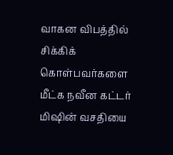வாகன விபத்தில் சிக்கிக் கொள்பவர்களை மீட்க நவீன கட்டர் மிஷின் வசதியை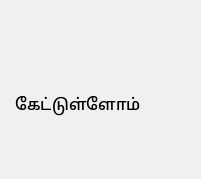கேட்டுள்ளோம்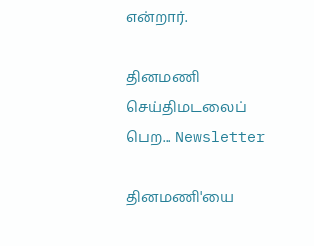என்றார்.

தினமணி செய்திமடலைப் பெற... Newsletter

தினமணி'யை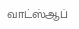வாட்ஸ்ஆப்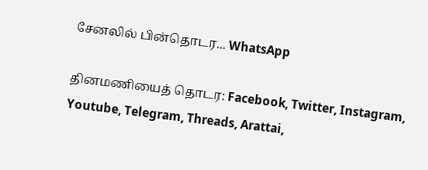சேனலில் பின்தொடர... WhatsApp

தினமணியைத் தொடர: Facebook, Twitter, Instagram, Youtube, Telegram, Threads, Arattai,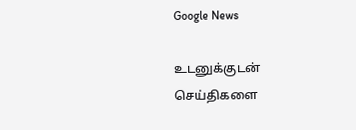Google News

உடனுக்குடன் செய்திகளை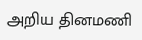அறிய தினமணி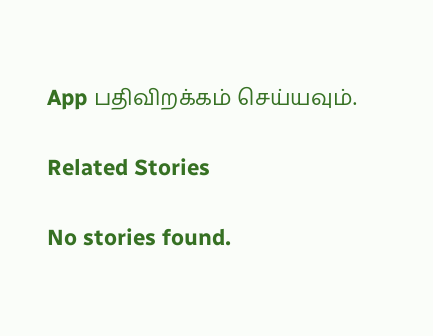App பதிவிறக்கம் செய்யவும்.

Related Stories

No stories found.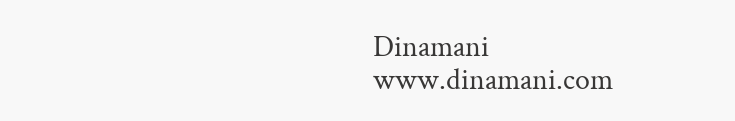Dinamani
www.dinamani.com